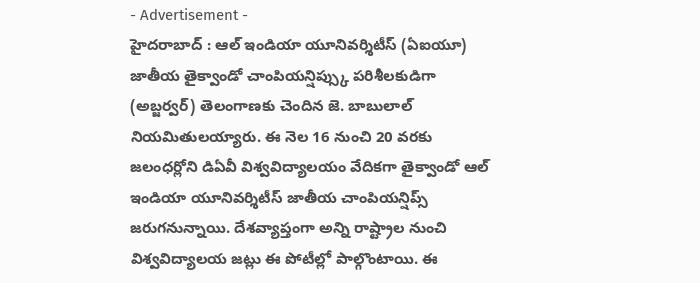- Advertisement -
హైదరాబాద్ : ఆల్ ఇండియా యూనివర్శిటీస్ (ఏఐయూ) జాతీయ తైక్వాండో చాంపియన్షిప్స్కు పరిశీలకుడిగా (అబ్జర్వర్) తెలంగాణకు చెందిన జె. బాబులాల్ నియమితులయ్యారు. ఈ నెల 16 నుంచి 20 వరకు జలంధర్లోని డిఏవీ విశ్వవిద్యాలయం వేదికగా తైక్వాండో ఆల్ ఇండియా యూనివర్శిటీస్ జాతీయ చాంపియన్షిప్స్ జరుగనున్నాయి. దేశవ్యాప్తంగా అన్ని రాష్ట్రాల నుంచి విశ్వవిద్యాలయ జట్లు ఈ పోటీల్లో పాల్గొంటాయి. ఈ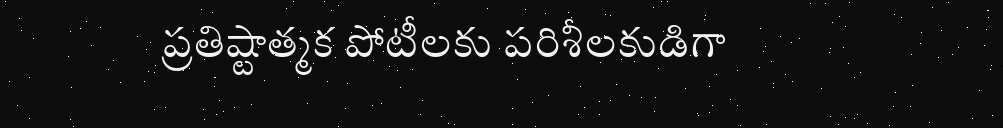ప్రతిష్టాత్మక పోటీలకు పరిశీలకుడిగా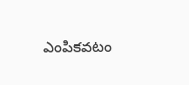ఎంపికవటం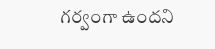గర్వంగా ఉందని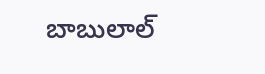బాబులాల్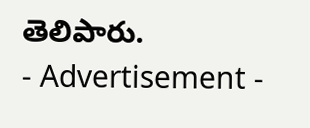తెలిపారు.
- Advertisement -